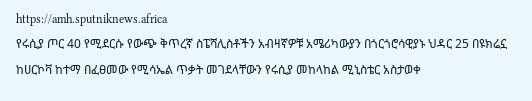https://amh.sputniknews.africa
የሩሲያ ጦር 40 የሚደርሱ የውጭ ቅጥረኛ ስፔሻሊስቶችን አብዛኛዎቹ አሜሪካውያን በጎርጎሮሳዊያኑ ህዳር 25 በዩክሬኗ ከሀርኮቫ ከተማ በፈፀመው የሚሳኤል ጥቃት መገደላቸውን የሩሲያ መከላከል ሚኒስቴር አስታወቀ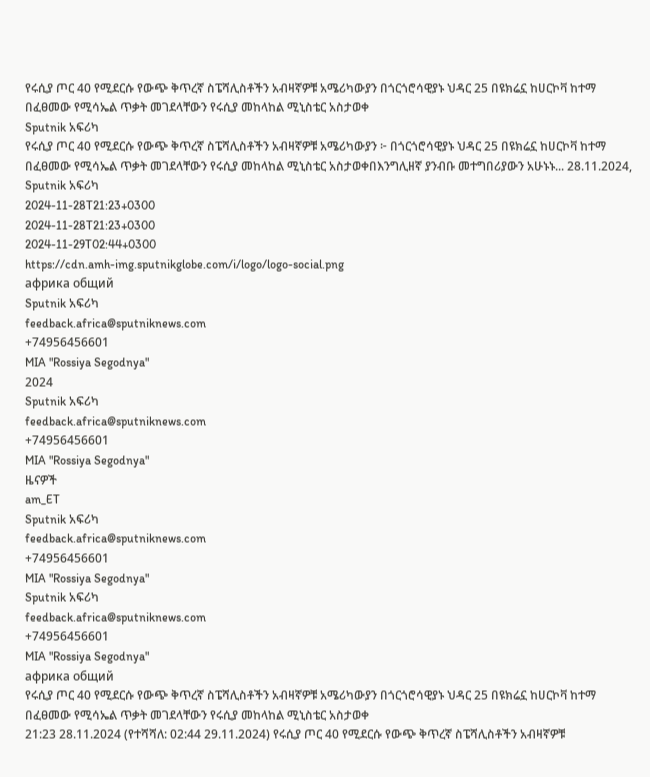የሩሲያ ጦር 40 የሚደርሱ የውጭ ቅጥረኛ ስፔሻሊስቶችን አብዛኛዎቹ አሜሪካውያን በጎርጎሮሳዊያኑ ህዳር 25 በዩክሬኗ ከሀርኮቫ ከተማ በፈፀመው የሚሳኤል ጥቃት መገደላቸውን የሩሲያ መከላከል ሚኒስቴር አስታወቀ
Sputnik አፍሪካ
የሩሲያ ጦር 40 የሚደርሱ የውጭ ቅጥረኛ ስፔሻሊስቶችን አብዛኛዎቹ አሜሪካውያን ፦ በጎርጎሮሳዊያኑ ህዳር 25 በዩክሬኗ ከሀርኮቫ ከተማ በፈፀመው የሚሳኤል ጥቃት መገደላቸውን የሩሲያ መከላከል ሚኒስቴር አስታወቀበእንግሊዘኛ ያንብቡ መተግበሪያውን አሁኑኑ... 28.11.2024, Sputnik አፍሪካ
2024-11-28T21:23+0300
2024-11-28T21:23+0300
2024-11-29T02:44+0300
https://cdn.amh-img.sputnikglobe.com/i/logo/logo-social.png
африка общий
Sputnik አፍሪካ
feedback.africa@sputniknews.com
+74956456601
MIA "Rossiya Segodnya"
2024
Sputnik አፍሪካ
feedback.africa@sputniknews.com
+74956456601
MIA "Rossiya Segodnya"
ዜናዎች
am_ET
Sputnik አፍሪካ
feedback.africa@sputniknews.com
+74956456601
MIA "Rossiya Segodnya"
Sputnik አፍሪካ
feedback.africa@sputniknews.com
+74956456601
MIA "Rossiya Segodnya"
африка общий
የሩሲያ ጦር 40 የሚደርሱ የውጭ ቅጥረኛ ስፔሻሊስቶችን አብዛኛዎቹ አሜሪካውያን በጎርጎሮሳዊያኑ ህዳር 25 በዩክሬኗ ከሀርኮቫ ከተማ በፈፀመው የሚሳኤል ጥቃት መገደላቸውን የሩሲያ መከላከል ሚኒስቴር አስታወቀ
21:23 28.11.2024 (የተሻሻለ: 02:44 29.11.2024) የሩሲያ ጦር 40 የሚደርሱ የውጭ ቅጥረኛ ስፔሻሊስቶችን አብዛኛዎቹ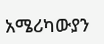አሜሪካውያን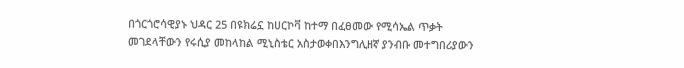በጎርጎሮሳዊያኑ ህዳር 25 በዩክሬኗ ከሀርኮቫ ከተማ በፈፀመው የሚሳኤል ጥቃት መገደላቸውን የሩሲያ መከላከል ሚኒስቴር አስታወቀበእንግሊዘኛ ያንብቡ መተግበሪያውን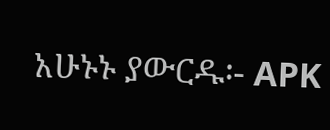አሁኑኑ ያውርዱ፡- APK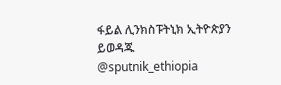ፋይል ሊንክስፑትኒክ ኢትዮጵያን ይወዳጁ @sputnik_ethiopia